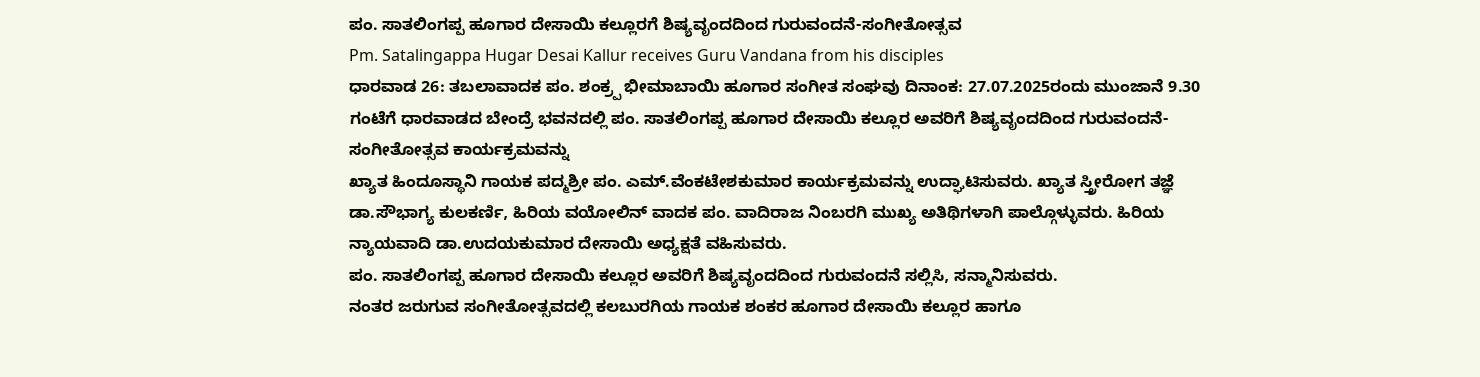ಪಂ. ಸಾತಲಿಂಗಪ್ಪ ಹೂಗಾರ ದೇಸಾಯಿ ಕಲ್ಲೂರಗೆ ಶಿಷ್ಯವೃಂದದಿಂದ ಗುರುವಂದನೆ-ಸಂಗೀತೋತ್ಸವ
Pm. Satalingappa Hugar Desai Kallur receives Guru Vandana from his disciples
ಧಾರವಾಡ 26: ತಬಲಾವಾದಕ ಪಂ. ಶಂಕ್ರ್ಪ ಭೀಮಾಬಾಯಿ ಹೂಗಾರ ಸಂಗೀತ ಸಂಘವು ದಿನಾಂಕ: 27.07.2025ರಂದು ಮುಂಜಾನೆ 9.30 ಗಂಟೆಗೆ ಧಾರವಾಡದ ಬೇಂದ್ರೆ ಭವನದಲ್ಲಿ ಪಂ. ಸಾತಲಿಂಗಪ್ಪ ಹೂಗಾರ ದೇಸಾಯಿ ಕಲ್ಲೂರ ಅವರಿಗೆ ಶಿಷ್ಯವೃಂದದಿಂದ ಗುರುವಂದನೆ-ಸಂಗೀತೋತ್ಸವ ಕಾರ್ಯಕ್ರಮವನ್ನು
ಖ್ಯಾತ ಹಿಂದೂಸ್ಥಾನಿ ಗಾಯಕ ಪದ್ಮಶ್ರೀ ಪಂ. ಎಮ್.ವೆಂಕಟೇಶಕುಮಾರ ಕಾರ್ಯಕ್ರಮವನ್ನು ಉದ್ಘಾಟಿಸುವರು. ಖ್ಯಾತ ಸ್ತ್ರೀರೋಗ ತಜ್ಞೆ ಡಾ.ಸೌಭಾಗ್ಯ ಕುಲಕರ್ಣಿ, ಹಿರಿಯ ವಯೋಲಿನ್ ವಾದಕ ಪಂ. ವಾದಿರಾಜ ನಿಂಬರಗಿ ಮುಖ್ಯ ಅತಿಥಿಗಳಾಗಿ ಪಾಲ್ಗೊಳ್ಳುವರು. ಹಿರಿಯ ನ್ಯಾಯವಾದಿ ಡಾ.ಉದಯಕುಮಾರ ದೇಸಾಯಿ ಅಧ್ಯಕ್ಷತೆ ವಹಿಸುವರು.
ಪಂ. ಸಾತಲಿಂಗಪ್ಪ ಹೂಗಾರ ದೇಸಾಯಿ ಕಲ್ಲೂರ ಅವರಿಗೆ ಶಿಷ್ಯವೃಂದದಿಂದ ಗುರುವಂದನೆ ಸಲ್ಲಿಸಿ, ಸನ್ಮಾನಿಸುವರು.
ನಂತರ ಜರುಗುವ ಸಂಗೀತೋತ್ಸವದಲ್ಲಿ ಕಲಬುರಗಿಯ ಗಾಯಕ ಶಂಕರ ಹೂಗಾರ ದೇಸಾಯಿ ಕಲ್ಲೂರ ಹಾಗೂ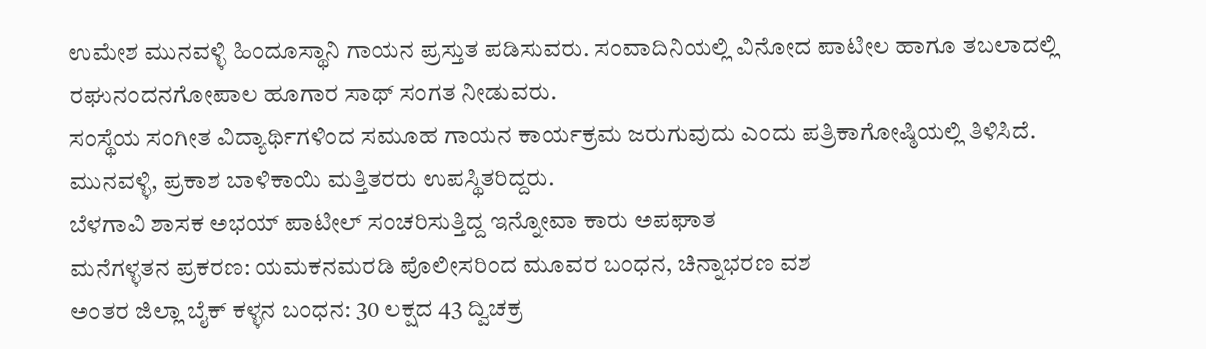ಉಮೇಶ ಮುನವಳ್ಳಿ ಹಿಂದೂಸ್ಥಾನಿ ಗಾಯನ ಪ್ರಸ್ತುತ ಪಡಿಸುವರು. ಸಂವಾದಿನಿಯಲ್ಲಿ ವಿನೋದ ಪಾಟೀಲ ಹಾಗೂ ತಬಲಾದಲ್ಲಿ ರಘುನಂದನಗೋಪಾಲ ಹೂಗಾರ ಸಾಥ್ ಸಂಗತ ನೀಡುವರು.
ಸಂಸ್ಥೆಯ ಸಂಗೀತ ವಿದ್ಯಾರ್ಥಿಗಳಿಂದ ಸಮೂಹ ಗಾಯನ ಕಾರ್ಯಕ್ರಮ ಜರುಗುವುದು ಎಂದು ಪತ್ರಿಕಾಗೋಷ್ಠಿಯಲ್ಲಿ ತಿಳಿಸಿದೆ. ಮುನವಳ್ಳಿ, ಪ್ರಕಾಶ ಬಾಳಿಕಾಯಿ ಮತ್ತಿತರರು ಉಪಸ್ಥಿತರಿದ್ದರು.
ಬೆಳಗಾವಿ ಶಾಸಕ ಅಭಯ್ ಪಾಟೀಲ್ ಸಂಚರಿಸುತ್ತಿದ್ದ ಇನ್ನೋವಾ ಕಾರು ಅಪಘಾತ
ಮನೆಗಳ್ಳತನ ಪ್ರಕರಣ: ಯಮಕನಮರಡಿ ಪೊಲೀಸರಿಂದ ಮೂವರ ಬಂಧನ, ಚಿನ್ನಾಭರಣ ವಶ
ಅಂತರ ಜಿಲ್ಲಾ ಬೈಕ್ ಕಳ್ಳನ ಬಂಧನ: 30 ಲಕ್ಷದ 43 ದ್ವಿಚಕ್ರ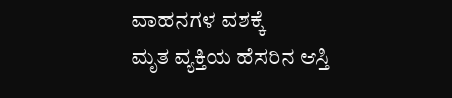ವಾಹನಗಳ ವಶಕ್ಕೆ
ಮೃತ ವ್ಯಕ್ತಿಯ ಹೆಸರಿನ ಆಸ್ತಿ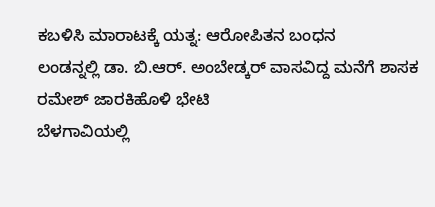ಕಬಳಿಸಿ ಮಾರಾಟಕ್ಕೆ ಯತ್ನ: ಆರೋಪಿತನ ಬಂಧನ
ಲಂಡನ್ನಲ್ಲಿ ಡಾ. ಬಿ.ಆರ್. ಅಂಬೇಡ್ಕರ್ ವಾಸವಿದ್ದ ಮನೆಗೆ ಶಾಸಕ ರಮೇಶ್ ಜಾರಕಿಹೊಳಿ ಭೇಟಿ
ಬೆಳಗಾವಿಯಲ್ಲಿ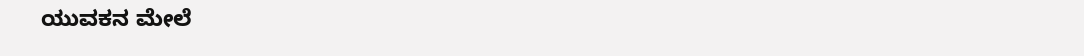ಯುವಕನ ಮೇಲೆ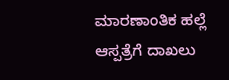ಮಾರಣಾಂತಿಕ ಹಲ್ಲೆ ಆಸ್ಪತ್ರೆಗೆ ದಾಖಲು